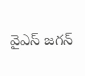వైఎస్ జగన్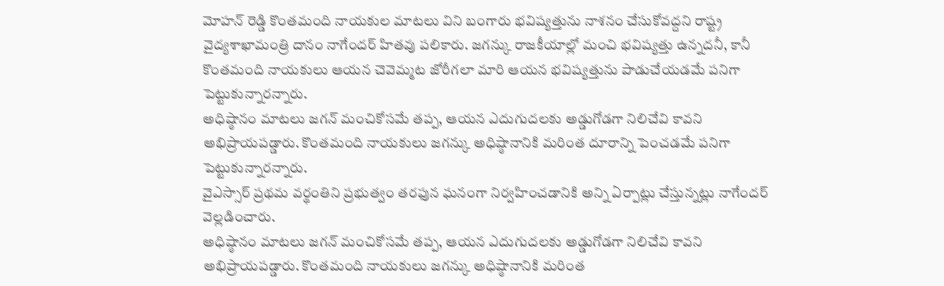మోహన్ రెడ్డి కొంతమంది నాయకుల మాటలు విని బంగారు భవిష్యత్తును నాశనం చేసుకోవద్దని రాష్ట్ర వైద్యశాఖామంత్రి దానం నాగేందర్ హితవు పలికారు. జగన్కు రాజకీయాల్లో మంచి భవిష్యత్తు ఉన్నదనీ, కానీ కొంతమంది నాయకులు ఆయన చెవెమ్మట జోరీగలా మారి ఆయన భవిష్యత్తును పాడుచేయడమే పనిగా పెట్టుకున్నారన్నారు.
అధిష్ఠానం మాటలు జగన్ మంచికోసమే తప్ప, ఆయన ఎదుగుదలకు అడ్డుగోడగా నిలిచేవి కావని అభిప్రాయపడ్డారు. కొంతమంది నాయకులు జగన్కు అధిష్ఠానానికి మరింత దూరాన్ని పెంచడమే పనిగా పెట్టుకున్నారన్నారు.
వైఎస్సార్ ప్రథమ వర్థంతిని ప్రభుత్వం తరఫున ఘనంగా నిర్వహించడానికి అన్ని ఏర్పాట్లు చేస్తున్నట్లు నాగేందర్ వెల్లడించారు.
అధిష్ఠానం మాటలు జగన్ మంచికోసమే తప్ప, ఆయన ఎదుగుదలకు అడ్డుగోడగా నిలిచేవి కావని అభిప్రాయపడ్డారు. కొంతమంది నాయకులు జగన్కు అధిష్ఠానానికి మరింత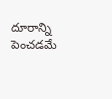దూరాన్ని పెంచడమే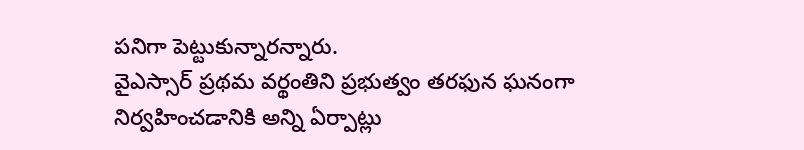పనిగా పెట్టుకున్నారన్నారు.
వైఎస్సార్ ప్రథమ వర్థంతిని ప్రభుత్వం తరఫున ఘనంగా నిర్వహించడానికి అన్ని ఏర్పాట్లు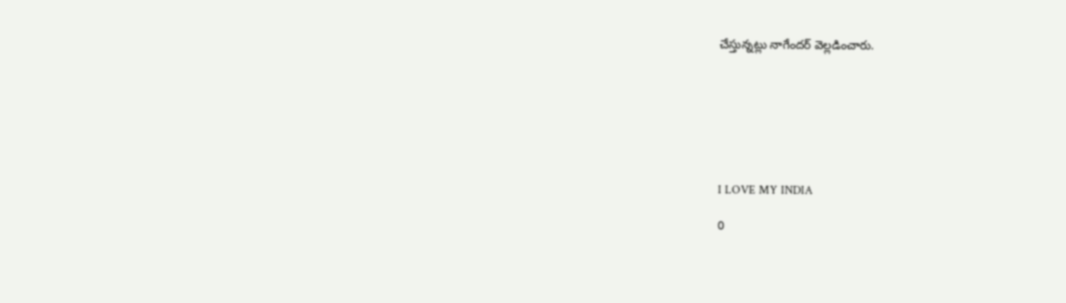చేస్తున్నట్లు నాగేందర్ వెల్లడించారు.







I LOVE MY INDIA

0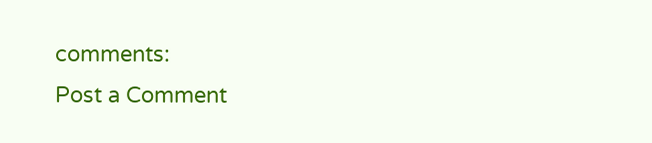comments:
Post a Comment